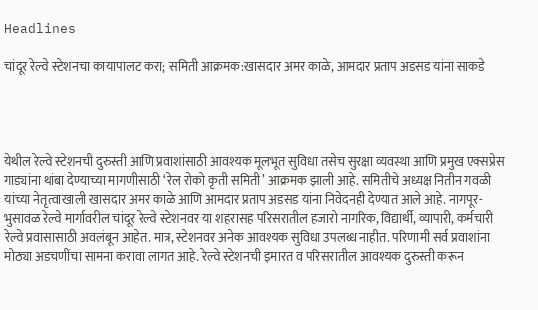Headlines

चांदूर रेल्वे स्टेशनचा कायापालट करा; समिती आक्रमक:खासदार अमर काळे, आमदार प्रताप अडसड यांना साकडे




येथील रेल्वे स्टेशनची दुरुस्ती आणि प्रवाशांसाठी आवश्यक मूलभूत सुविधा तसेच सुरक्षा व्यवस्था आणि प्रमुख एक्सप्रेस गाड्यांना थांबा देण्याच्या मागणीसाठी ‘रेल रोको कृती समिती’ आक्रमक झाली आहे. समितीचे अध्यक्ष नितीन गवळी यांच्या नेतृत्वाखाली खासदार अमर काळे आणि आमदार प्रताप अडसड यांना निवेदनही देण्यात आले आहे. नागपूर-भुसावळ रेल्वे मार्गावरील चांदूर रेल्वे स्टेशनवर या शहरासह परिसरातील हजारो नागरिक, विद्यार्थी, व्यापारी, कर्मचारी रेल्वे प्रवासासाठी अवलंबून आहेत. मात्र, स्टेशनवर अनेक आवश्यक सुविधा उपलब्ध नाहीत. परिणामी सर्व प्रवाशांना मोठ्या अडचणींचा सामना करावा लागत आहे. रेल्वे स्टेशनची इमारत व परिसरातील आवश्यक दुरुस्ती करून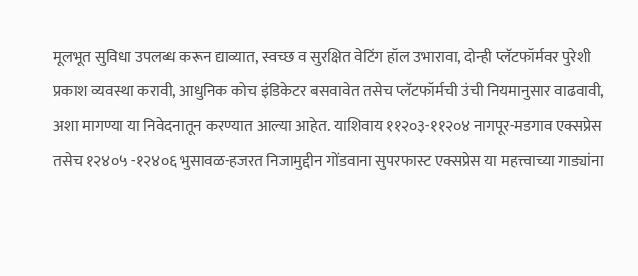मूलभूत सुविधा उपलब्ध करून द्याव्यात, स्वच्छ व सुरक्षित वेटिंग हॉल उभारावा, दोन्ही प्लॅटफॉर्मवर पुरेशी प्रकाश व्यवस्था करावी, आधुनिक कोच इंडिकेटर बसवावेत तसेच प्लॅटफॉर्मची उंची नियमानुसार वाढवावी, अशा मागण्या या निवेदनातून करण्यात आल्या आहेत. याशिवाय ११२०३-११२०४ नागपूर-मडगाव एक्सप्रेस तसेच १२४०५ -१२४०६ भुसावळ-हजरत निजामुद्दीन गोंडवाना सुपरफास्ट एक्सप्रेस या महत्त्वाच्या गाड्यांना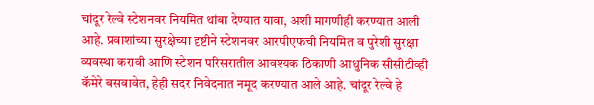चांदूर रेल्वे स्टेशनवर नियमित थांबा देण्यात यावा, अशी मागणीही करण्यात आली आहे. प्रवाशांच्या सुरक्षेच्या दृष्टीने स्टेशनवर आरपीएफची नियमित व पुरेशी सुरक्षा व्यवस्था करावी आणि स्टेशन परिसरातील आवश्यक ठिकाणी आधुनिक सीसीटीव्ही कॅमेरे बसवावेत, हेही सदर निवेदनात नमूद करण्यात आले आहे. चांदूर रेल्वे हे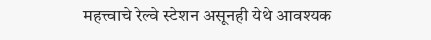महत्त्वाचे रेल्वे स्टेशन असूनही येथे आवश्यक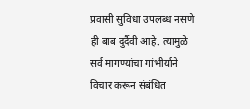प्रवासी सुविधा उपलब्ध नसणे ही बाब दुर्दैवी आहे. त्यामुळे सर्व मागण्यांचा गांभीर्याने विचार करून संबंधित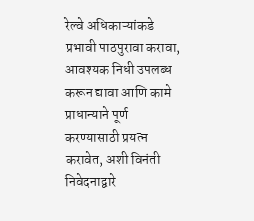रेल्वे अधिकाऱ्यांकडे प्रभावी पाठपुरावा करावा, आवश्यक निधी उपलब्ध करून द्यावा आणि कामे प्राधान्याने पूर्ण करण्यासाठी प्रयत्न करावेत, अशी विनंती निवेदनाद्वारे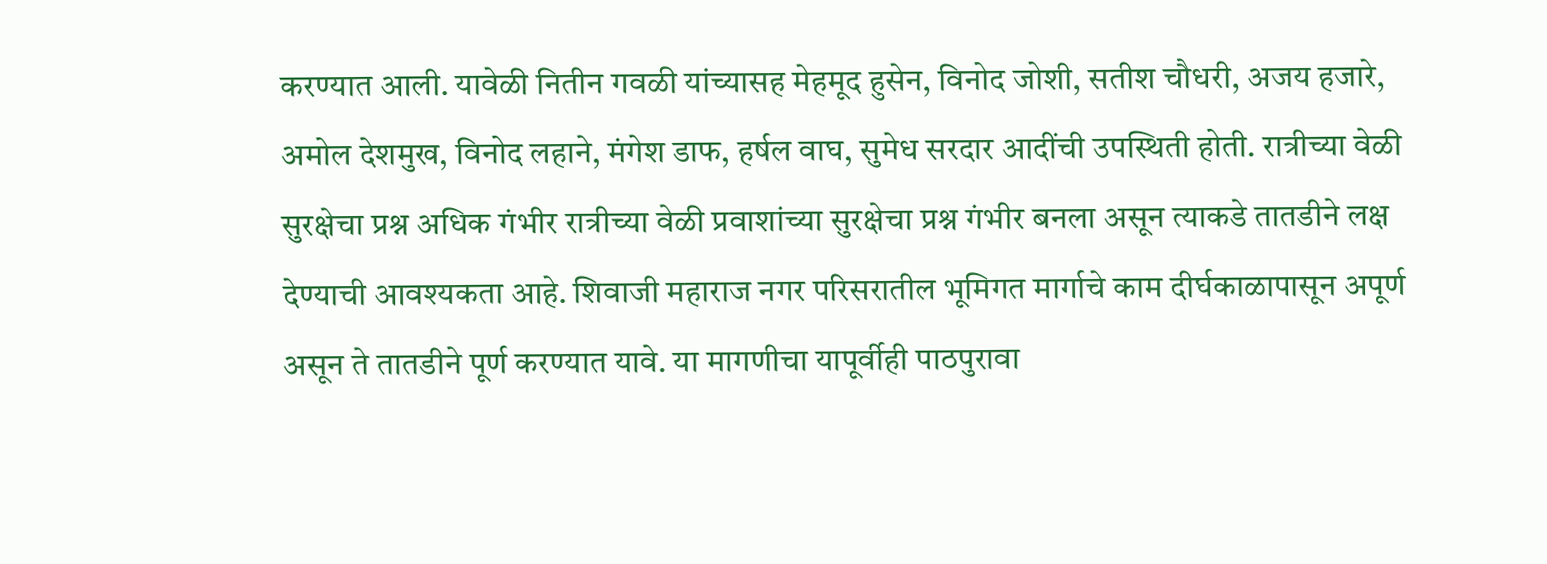करण्यात आली. यावेळी नितीन गवळी यांच्यासह मेहमूद हुसेन, विनोद जोशी, सतीश चौधरी, अजय हजारे, अमोल देशमुख, विनोद लहाने, मंगेश डाफ, हर्षल वाघ, सुमेध सरदार आदींची उपस्थिती होती. रात्रीच्या वेळी सुरक्षेचा प्रश्न अधिक गंभीर रात्रीच्या वेळी प्रवाशांच्या सुरक्षेचा प्रश्न गंभीर बनला असून त्याकडे तातडीने लक्ष देण्याची आवश्यकता आहे. शिवाजी महाराज नगर परिसरातील भूमिगत मार्गाचे काम दीर्घकाळापासून अपूर्ण असून ते तातडीने पूर्ण करण्यात यावे. या मागणीचा यापूर्वीही पाठपुरावा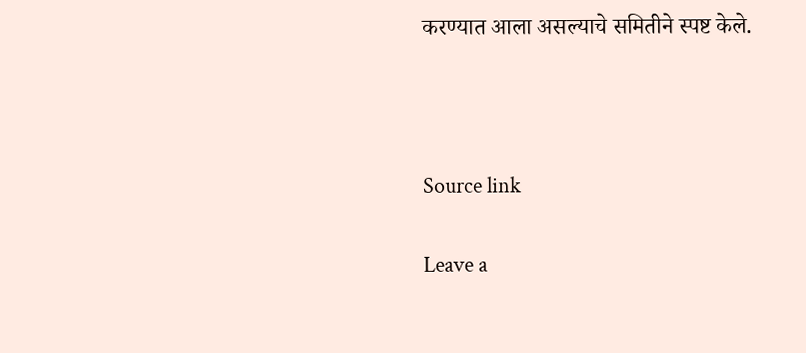करण्यात आला असल्याचे समितीने स्पष्ट केले.



Source link

Leave a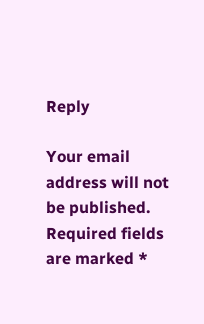Reply

Your email address will not be published. Required fields are marked *